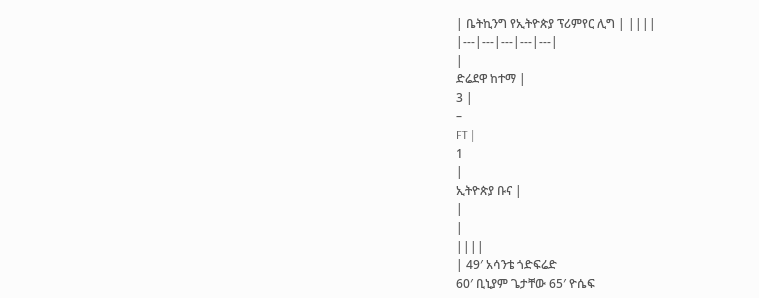| ቤትኪንግ የኢትዮጵያ ፕሪምየር ሊግ | ||||
|---|---|---|---|---|
|
ድሬደዋ ከተማ |
3 |
–
FT |
1
|
ኢትዮጵያ ቡና |
|
|
||||
| 49′ አሳንቴ ጎድፍሬድ
60′ ቢኒያም ጌታቸው 65′ ዮሴፍ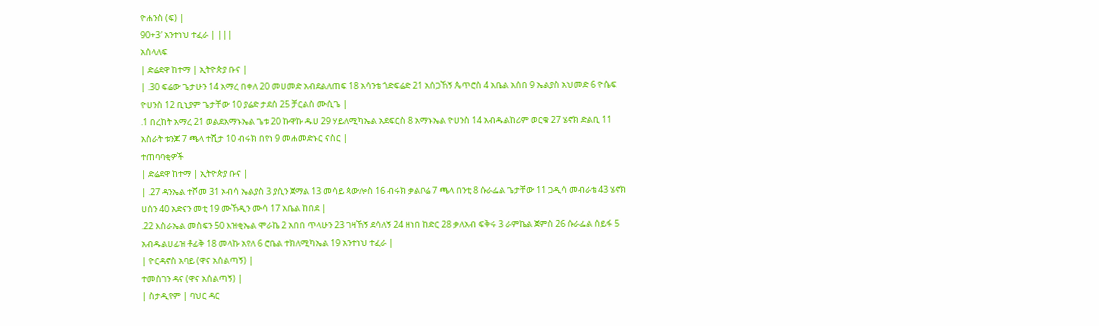ዮሐንስ (ፍ) |
90+3′ አንተነህ ተፈራ | |||
አሰላለፍ
| ድሬደዋ ከተማ | ኢትዮጵያ ቡና |
| .30 ፍሬው ጌታሁን 14 አማረ በቀለ 20 መሀመድ አብደልለጠፍ 18 አሳንቴ ጎድፍሬድ 21 አሰጋኸኝ ጴጥሮስ 4 አቤል አሰበ 9 ኤልያስ አህመድ 6 ዮሴፍ ዮሀንስ 12 ቢኒያም ጌታቸው 10 ያሬድ ታደሰ 25 ቻርልስ ሙሲጌ |
.1 በረከት አማረ 21 ወልደአማኑኤል ጌቱ 20 ኩዋኩ ዱሀ 29 ሃይለሚካኤል አደፍርስ 8 አማኑኤል ዮሀንስ 14 አብዱልከሪም ወርቁ 27 ሄኖክ ድልቢ 11 አስራት ቱንጆ 7 ጫላ ተሺታ 10 ብሩክ በየነ 9 መሐመድኑር ናስር |
ተጠባባቂዎች
| ድሬደዋ ከተማ | ኢትዮጵያ ቡና |
| .27 ዳንኤል ተሾመ 31 ኦብሳ ኤልያስ 3 ያሲን ጀማል 13 መሳይ ጳውሎስ 16 ብሩክ ቃልቦሬ 7 ጫላ በንቲ 8 ሱራፌል ጌታቸው 11 ጋዲሳ መብራቴ 43 ሄኖክ ሀሰን 40 አድናን መቲ 19 ሙኸዲን ሙሳ 17 አቤል ከበደ |
.22 እስራኤል መስፍን 50 እዝቂኤል ሞራኬ 2 አበበ ጥላሁን 23 ገዛኸኝ ደሳለኝ 24 ዘነበ ከድር 28 ቃለአብ ፍቅሩ 3 ራምኬል ጀምስ 26 ሱራፌል ሰይፋ 5 አብዱልሀፊዝ ቶፊቅ 18 መላኩ አየለ 6 ሮቤል ተክለሚካኤል 19 አንተነህ ተፈራ |
| ዮርዳኖስ አባይ (ዋና አሰልጣኝ) |
ተመስገን ዳና (ዋና አሰልጣኝ) |
| ስታዲየም | ባህር ዳር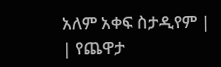አለም አቀፍ ስታዲየም |
| የጨዋታ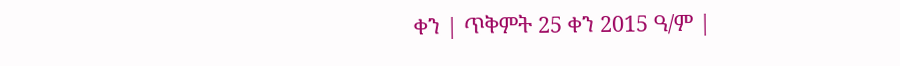ቀን | ጥቅምት 25 ቀን 2015 ዓ/ም |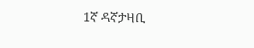1ኛ ዳኛታዛቢ